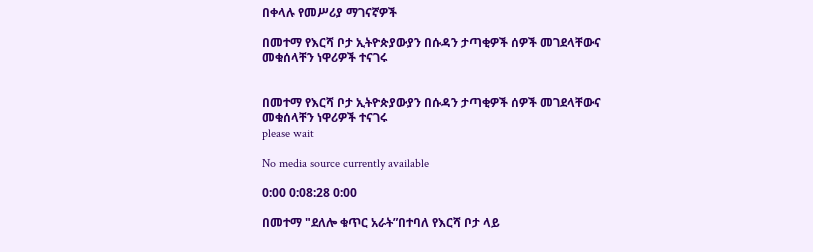በቀላሉ የመሥሪያ ማገናኛዎች

በመተማ የእርሻ ቦታ ኢትዮጵያውያን በሱዳን ታጣቂዎች ሰዎች መገደላቸውና መቁሰላቸን ነዋሪዎች ተናገሩ


በመተማ የእርሻ ቦታ ኢትዮጵያውያን በሱዳን ታጣቂዎች ሰዎች መገደላቸውና መቁሰላቸን ነዋሪዎች ተናገሩ
please wait

No media source currently available

0:00 0:08:28 0:00

በመተማ "ደለሎ ቁጥር አራት”በተባለ የእርሻ ቦታ ላይ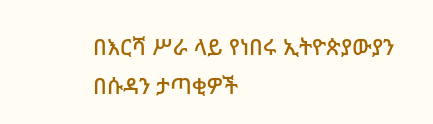በእርሻ ሥራ ላይ የነበሩ ኢትዮጵያውያን በሱዳን ታጣቂዎች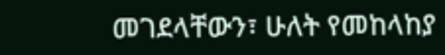መገደላቸውን፣ ሁለት የመከላከያ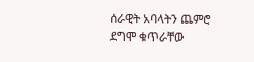ሰራዊት አባላትን ጨምሮ ደግሞ ቁጥራቸው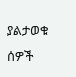ያልታወቁ ሰዎች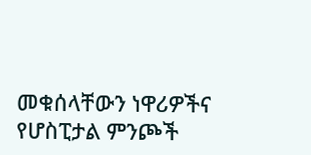መቁሰላቸውን ነዋሪዎችና የሆስፒታል ምንጮች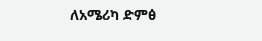ለአሜሪካ ድምፅ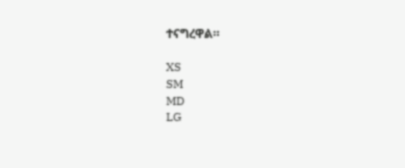ተናግረዋል።

XS
SM
MD
LG